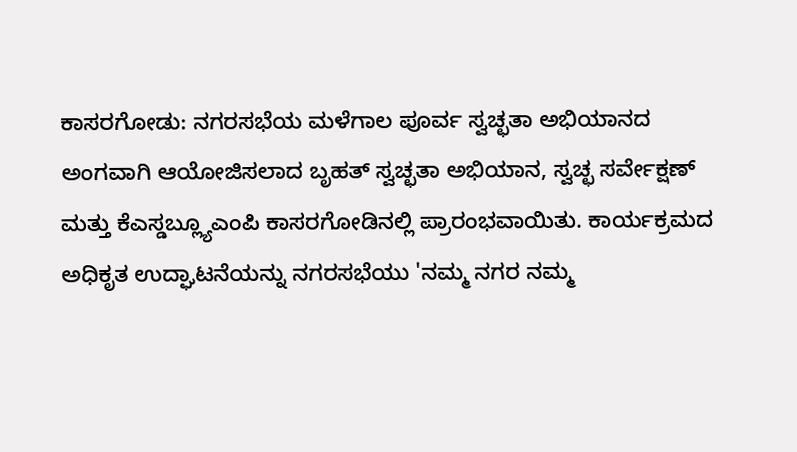ಕಾಸರಗೋಡು: ನಗರಸಭೆಯ ಮಳೆಗಾಲ ಪೂರ್ವ ಸ್ವಚ್ಛತಾ ಅಭಿಯಾನದ ಅಂಗವಾಗಿ ಆಯೋಜಿಸಲಾದ ಬೃಹತ್ ಸ್ವಚ್ಛತಾ ಅಭಿಯಾನ, ಸ್ವಚ್ಛ ಸರ್ವೇಕ್ಷಣ್ ಮತ್ತು ಕೆಎಸ್ಡಬ್ಲ್ಯೂಎಂಪಿ ಕಾಸರಗೋಡಿನಲ್ಲಿ ಪ್ರಾರಂಭವಾಯಿತು. ಕಾರ್ಯಕ್ರಮದ ಅಧಿಕೃತ ಉದ್ಘಾಟನೆಯನ್ನು ನಗರಸಭೆಯು 'ನಮ್ಮ ನಗರ ನಮ್ಮ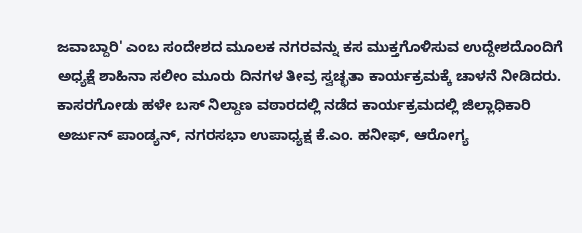ಜವಾಬ್ದಾರಿ' ಎಂಬ ಸಂದೇಶದ ಮೂಲಕ ನಗರವನ್ನು ಕಸ ಮುಕ್ತಗೊಳಿಸುವ ಉದ್ದೇಶದೊಂದಿಗೆ ಅಧ್ಯಕ್ಷೆ ಶಾಹಿನಾ ಸಲೀಂ ಮೂರು ದಿನಗಳ ತೀವ್ರ ಸ್ವಚ್ಛತಾ ಕಾರ್ಯಕ್ರಮಕ್ಕೆ ಚಾಳನೆ ನೀಡಿದರು.
ಕಾಸರಗೋಡು ಹಳೇ ಬಸ್ ನಿಲ್ದಾಣ ವಠಾರದಲ್ಲಿ ನಡೆದ ಕಾರ್ಯಕ್ರಮದಲ್ಲಿ ಜಿಲ್ಲಾಧಿಕಾರಿ ಅರ್ಜುನ್ ಪಾಂಡ್ಯನ್, ನಗರಸಭಾ ಉಪಾಧ್ಯಕ್ಷ ಕೆ.ಎಂ. ಹನೀಫ್, ಆರೋಗ್ಯ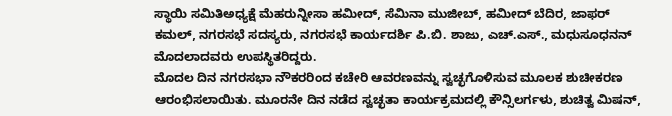ಸ್ಥಾಯಿ ಸಮಿತಿಅಧ್ಯಕ್ಷೆ ಮೆಹರುನ್ನೀಸಾ ಹಮೀದ್, ಸೆಮಿನಾ ಮುಜೀಬ್, ಹಮೀದ್ ಬೆದಿರ, ಜಾಫರ್ ಕಮಲ್, ನಗರಸಭೆ ಸದಸ್ಯರು, ನಗರಸಭೆ ಕಾರ್ಯದರ್ಶಿ ಪಿ.ಬಿ. ಶಾಜು, ಎಚ್.ಎಸ್., ಮಧುಸೂಧನನ್ ಮೊದಲಾದವರು ಉಪಸ್ಥಿತರಿದ್ದರು.
ಮೊದಲ ದಿನ ನಗರಸಭಾ ನೌಕರರಿಂದ ಕಚೇರಿ ಆವರಣವನ್ನು ಸ್ವಚ್ಛಗೊಳಿಸುವ ಮೂಲಕ ಶುಚೀಕರಣ ಆರಂಭಿಸಲಾಯಿತು. ಮೂರನೇ ದಿನ ನಡೆದ ಸ್ವಚ್ಛತಾ ಕಾರ್ಯಕ್ರಮದಲ್ಲಿ ಕೌನ್ಸಿಲರ್ಗಳು, ಶುಚಿತ್ವ ಮಿಷನ್,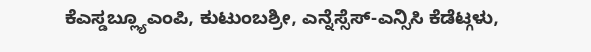ಕೆಎಸ್ಡಬ್ಲ್ಯೂಎಂಪಿ, ಕುಟುಂಬಶ್ರೀ, ಎನ್ನೆಸ್ಸೆಸ್-ಎನ್ಸಿಸಿ ಕೆಡೆಟ್ಗಳು,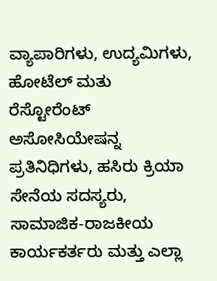ವ್ಯಾಪಾರಿಗಳು, ಉದ್ಯಮಿಗಳು, ಹೋಟೆಲ್ ಮತು ರೆಸ್ಟೋರೆಂಟ್ ಅಸೋಸಿಯೇಷನ್ನ ಪ್ರತಿನಿಧಿಗಳು, ಹಸಿರು ಕ್ರಿಯಾ ಸೇನೆಯ ಸದಸ್ಯರು, ಸಾಮಾಜಿಕ-ರಾಜಕೀಯ ಕಾರ್ಯಕರ್ತರು ಮತ್ತು ಎಲ್ಲಾ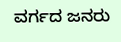ವರ್ಗದ ಜನರು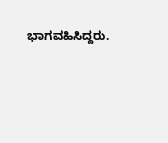ಭಾಗವಹಿಸಿದ್ದರು.